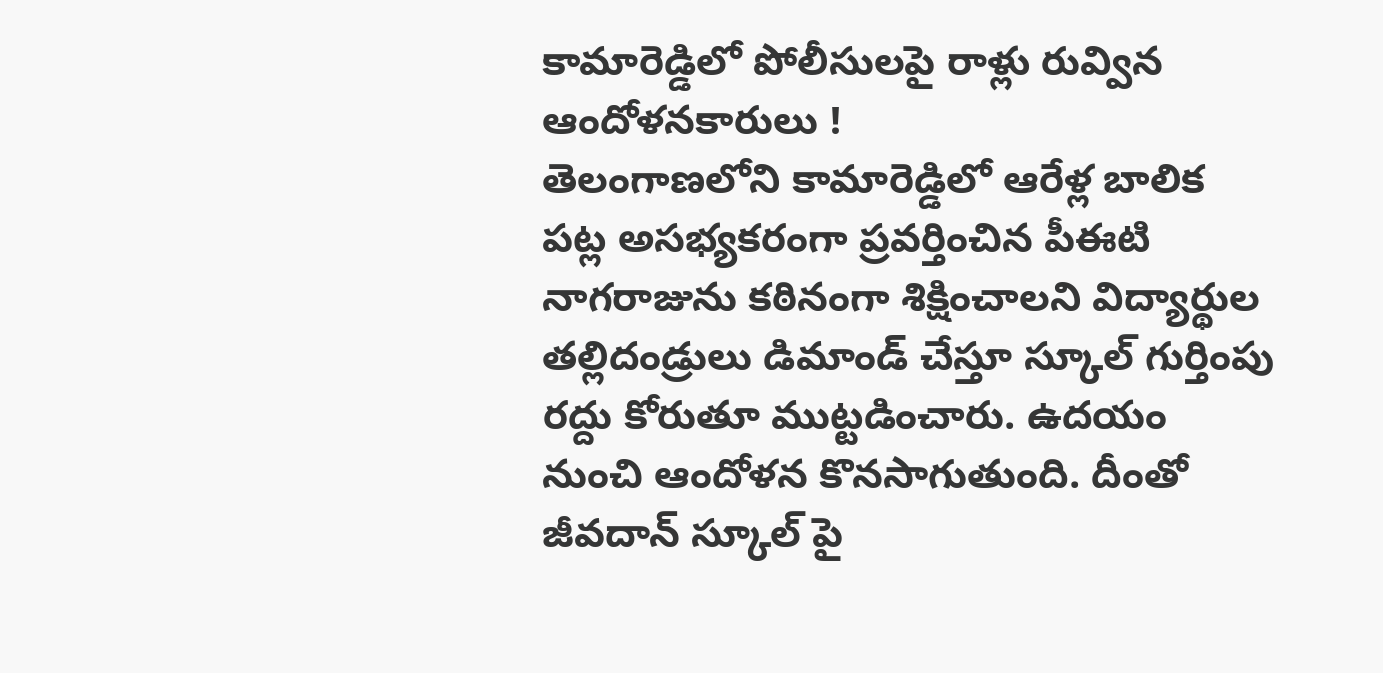కామారెడ్డిలో పోలీసులపై రాళ్లు రువ్విన ఆందోళనకారులు !
తెలంగాణలోని కామారెడ్డిలో ఆరేళ్ల బాలిక పట్ల అసభ్యకరంగా ప్రవర్తించిన పీఈటి నాగరాజును కఠినంగా శిక్షించాలని విద్యార్థుల తల్లిదండ్రులు డిమాండ్ చేస్తూ స్కూల్ గుర్తింపు రద్దు కోరుతూ ముట్టడించారు. ఉదయం నుంచి ఆందోళన కొనసాగుతుంది. దీంతో జీవదాన్ స్కూల్ పై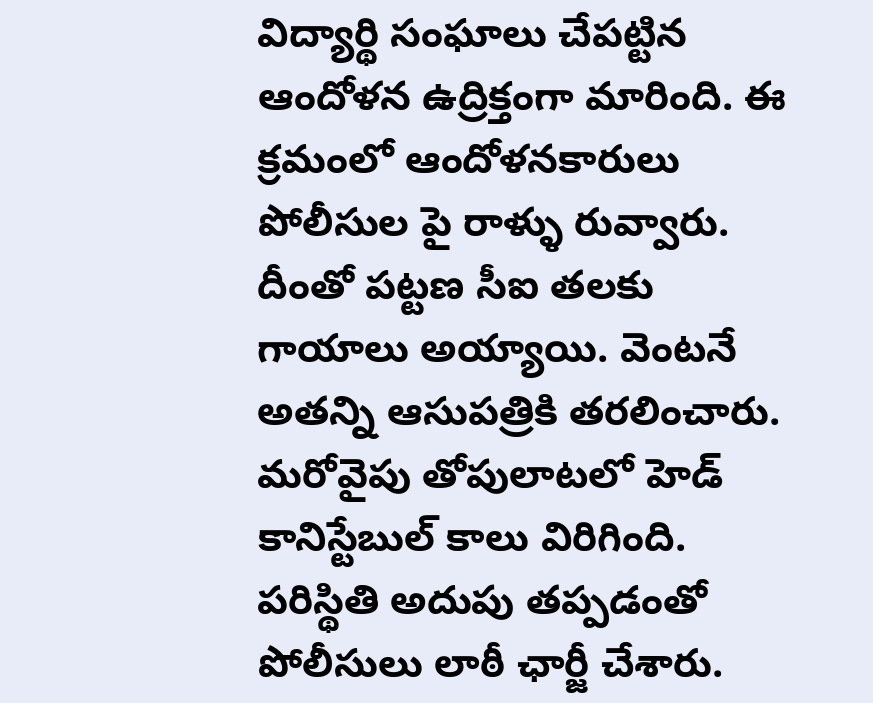విద్యార్థి సంఘాలు చేపట్టిన ఆందోళన ఉద్రిక్తంగా మారింది. ఈ క్రమంలో ఆందోళనకారులు పోలీసుల పై రాళ్ళు రువ్వారు. దీంతో పట్టణ సీఐ తలకు గాయాలు అయ్యాయి. వెంటనే అతన్ని ఆసుపత్రికి తరలించారు. మరోవైపు తోపులాటలో హెడ్ కానిస్టేబుల్ కాలు విరిగింది. పరిస్థితి అదుపు తప్పడంతో పోలీసులు లాఠీ ఛార్జీ చేశారు.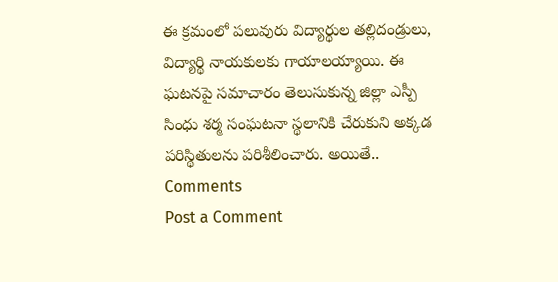ఈ క్రమంలో పలువురు విద్యార్థుల తల్లిదండ్రులు, విద్యార్థి నాయకులకు గాయాలయ్యాయి. ఈ ఘటనపై సమాచారం తెలుసుకున్న జిల్లా ఎస్పీ సింధు శర్మ సంఘటనా స్థలానికి చేరుకుని అక్కడ పరిస్థితులను పరిశీలించారు. అయితే..
Comments
Post a Comment